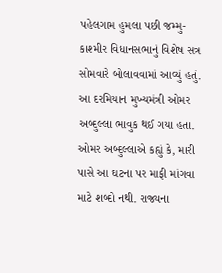પહેલગામ હુમલા પછી જમ્મુ-કાશ્મીર વિધાનસભાનું વિશેષ સત્ર સોમવારે બોલાવવામાં આવ્યું હતું. આ દરમિયાન મુખ્યમંત્રી ઓમર અબ્દુલ્લા ભાવુક થઈ ગયા હતા. ઓમર અબ્દુલ્લાએ કહ્યું કે, મારી પાસે આ ઘટના પર માફી માંગવા માટે શબ્દો નથી. રાજ્યના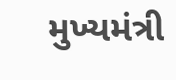મુખ્યમંત્રી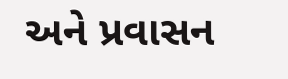અને પ્રવાસન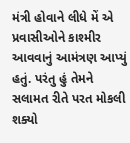મંત્રી હોવાને લીધે મેં એ પ્રવાસીઓને કાશ્મીર આવવાનું આમંત્રણ આપ્યું હતું. પરંતુ હું તેમને સલામત રીતે પરત મોકલી શક્યો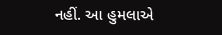નહીં. આ હુમલાએ